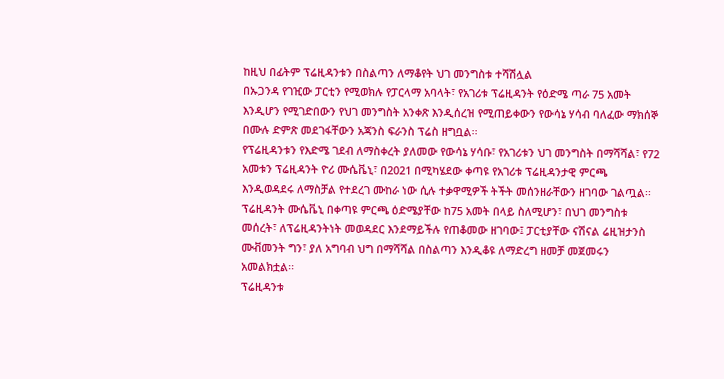ከዚህ በፊትም ፕሬዚዳንቱን በስልጣን ለማቆየት ህገ መንግስቱ ተሻሽሏል
በኡጋንዳ የገዢው ፓርቲን የሚወክሉ የፓርላማ አባላት፣ የአገሪቱ ፕሬዚዳንት የዕድሜ ጣራ 75 አመት እንዲሆን የሚገድበውን የህገ መንግስት አንቀጽ እንዲሰረዝ የሚጠይቀውን የውሳኔ ሃሳብ ባለፈው ማክሰኞ በሙሉ ድምጽ መደገፋቸውን አጃንስ ፍራንስ ፕሬስ ዘግቧል፡፡
የፕሬዚዳንቱን የእድሜ ገደብ ለማስቀረት ያለመው የውሳኔ ሃሳቡ፣ የአገሪቱን ህገ መንግስት በማሻሻል፣ የ72 አመቱን ፕሬዚዳንት ዮሪ ሙሴቬኒ፣ በ2021 በሚካሄደው ቀጣዩ የአገሪቱ ፕሬዚዳንታዊ ምርጫ እንዲወዳደሩ ለማስቻል የተደረገ ሙከራ ነው ሲሉ ተቃዋሚዎች ትችት መሰንዘራቸውን ዘገባው ገልጧል፡፡
ፕሬዚዳንት ሙሴቬኒ በቀጣዩ ምርጫ ዕድሜያቸው ከ75 አመት በላይ ስለሚሆን፣ በህገ መንግስቱ መሰረት፣ ለፕሬዚዳንትነት መወዳደር እንደማይችሉ የጠቆመው ዘገባው፤ ፓርቲያቸው ናሽናል ሬዚዝታንስ ሙቭመንት ግን፣ ያለ አግባብ ህግ በማሻሻል በስልጣን እንዲቆዩ ለማድረግ ዘመቻ መጀመሩን አመልክቷል፡፡
ፕሬዚዳንቱ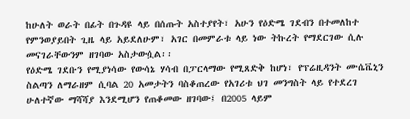ከሁለት ወራት በፊት በጉዳዩ ላይ በሰጡት አስተያየት፣ አሁን የዕድሜ ገደብን በተመለከተ የምንወያይበት ጊዜ ላይ አይደለሁም፣ አገር በመምራቱ ላይ ነው ትኩረት የማደርገው ሲሉ መናገራቸውንም ዘገባው አስታውሷል፡፡
የዕድሜ ገደቡን የሚያነሳው የውሳኔ ሃሳብ በፓርላማው የሚጸድቅ ከሆነ፣ የፕሬዚዳንት ሙሴቬኒን ስልጣን ለማራዘም ሲባል 20 አመታትን ባስቆጠረው የአገሪቱ ህገ መንግስት ላይ የተደረገ ሁለተኛው ማሻሻያ እንደሚሆን የጠቆመው ዘገባው፤ በ2005 ላይም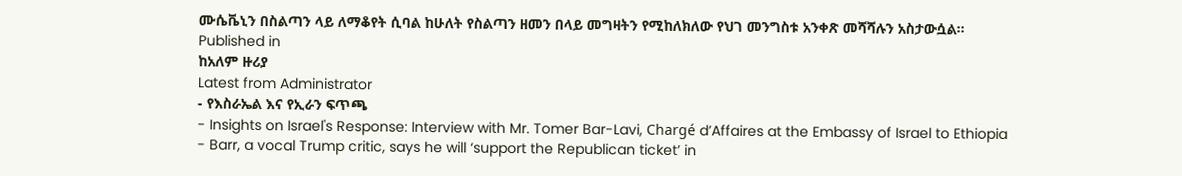ሙሴቬኒን በስልጣን ላይ ለማቆየት ሲባል ከሁለት የስልጣን ዘመን በላይ መግዛትን የሚከለክለው የህገ መንግስቱ አንቀጽ መሻሻሉን አስታውሷል፡፡
Published in
ከአለም ዙሪያ
Latest from Administrator
- የእስራኤል እና የኢራን ፍጥጫ
- Insights on Israel's Response: Interview with Mr. Tomer Bar-Lavi, Chargé d’Affaires at the Embassy of Israel to Ethiopia
- Barr, a vocal Trump critic, says he will ‘support the Republican ticket’ in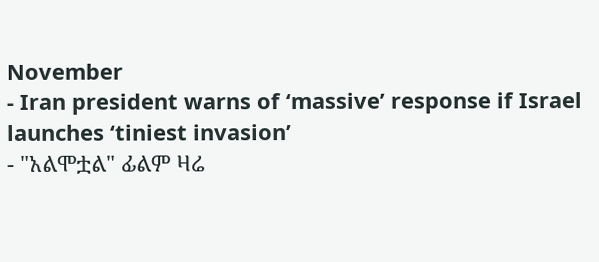November
- Iran president warns of ‘massive’ response if Israel launches ‘tiniest invasion’
- "አልሞቷል" ፊልም ዛሬ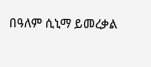በዓለም ሲኒማ ይመረቃል